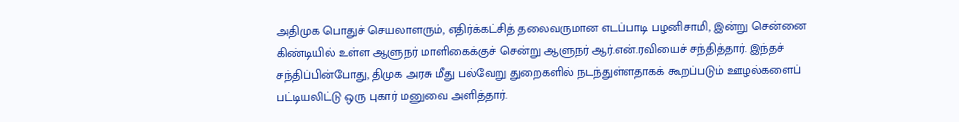அதிமுக பொதுச் செயலாளரும், எதிர்க்கட்சித் தலைவருமான எடப்பாடி பழனிசாமி, இன்று சென்னை கிண்டியில் உள்ள ஆளுநர் மாளிகைக்குச் சென்று ஆளுநர் ஆர்.என்.ரவியைச் சந்தித்தார். இந்தச் சந்திப்பின்போது, திமுக அரசு மீது பல்வேறு துறைகளில் நடந்துள்ளதாகக் கூறப்படும் ஊழல்களைப் பட்டியலிட்டு ஒரு புகார் மனுவை அளித்தார்.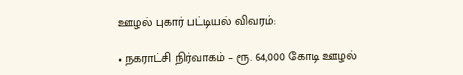ஊழல் புகார் பட்டியல் விவரம்:

• நகராட்சி நிர்வாகம் – ரூ. 64,000 கோடி ஊழல்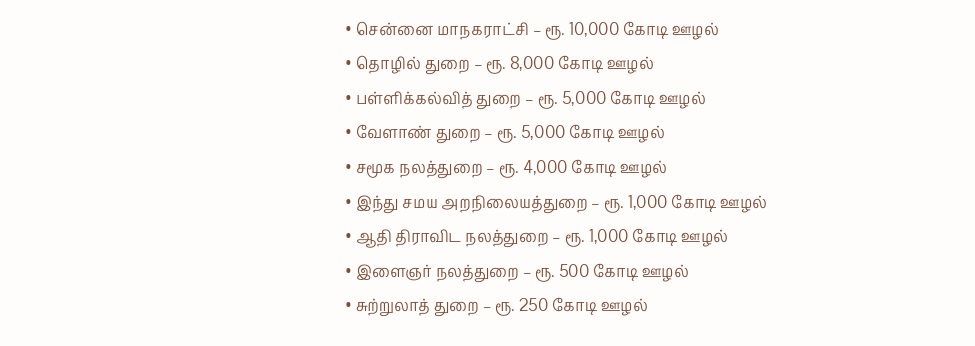• சென்னை மாநகராட்சி – ரூ. 10,000 கோடி ஊழல்
• தொழில் துறை – ரூ. 8,000 கோடி ஊழல்
• பள்ளிக்கல்வித் துறை – ரூ. 5,000 கோடி ஊழல்
• வேளாண் துறை – ரூ. 5,000 கோடி ஊழல்
• சமூக நலத்துறை – ரூ. 4,000 கோடி ஊழல்
• இந்து சமய அறநிலையத்துறை – ரூ. 1,000 கோடி ஊழல்
• ஆதி திராவிட நலத்துறை – ரூ. 1,000 கோடி ஊழல்
• இளைஞர் நலத்துறை – ரூ. 500 கோடி ஊழல்
• சுற்றுலாத் துறை – ரூ. 250 கோடி ஊழல்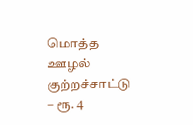மொத்த ஊழல் குற்றச்சாட்டு – ரூ. 4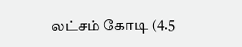லட்சம் கோடி (4.5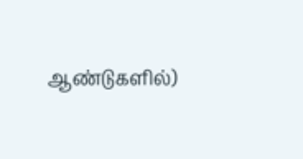ஆண்டுகளில்)